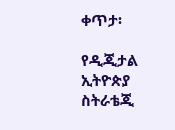ቀጥታ፡

የዲጂታል ኢትዮጵያ ስትራቴጂ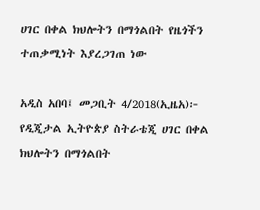ሀገር በቀል ክህሎትን በማጎልበት የዜጎችን ተጠቃሚነት እያረጋገጠ ነው

አዲስ አበባ፤ መጋቢት 4/2018(ኢዜአ)፦ የዲጂታል ኢትዮጵያ ስትራቴጂ ሀገር በቀል ክህሎትን በማጎልበት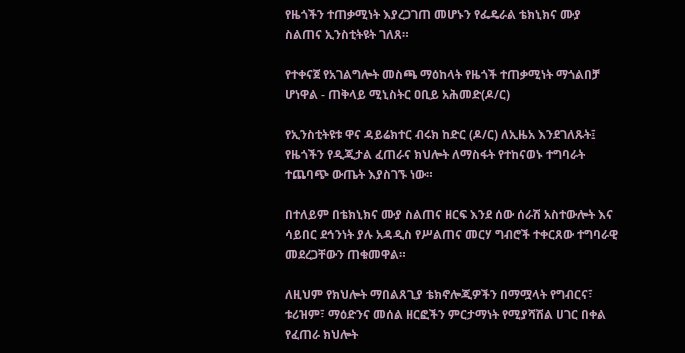የዜጎችን ተጠቃሚነት እያረጋገጠ መሆኑን የፌዴራል ቴክኒክና ሙያ ስልጠና ኢንስቲትዩት ገለጸ።

የተቀናጀ የአገልግሎት መስጫ ማዕከላት የዜጎች ተጠቃሚነት ማጎልበቻ ሆነዋል - ጠቅላይ ሚኒስትር ዐቢይ አሕመድ(ዶ/ር)

የኢንስቲትዩቱ ዋና ዳይሬክተር ብሩክ ከድር (ዶ/ር) ለኢዜአ እንደገለጹት፤ የዜጎችን የዲጂታል ፈጠራና ክህሎት ለማስፋት የተከናወኑ ተግባራት ተጨባጭ ውጤት እያስገኙ ነው።

በተለይም በቴክኒክና ሙያ ስልጠና ዘርፍ እንደ ሰው ሰራሽ አስተውሎት እና ሳይበር ደኅንነት ያሉ አዳዲስ የሥልጠና መርሃ ግብሮች ተቀርጸው ተግባራዊ መደረጋቸውን ጠቁመዋል።

ለዚህም የክህሎት ማበልጸጊያ ቴክኖሎጂዎችን በማሟላት የግብርና፣ ቱሪዝም፣ ማዕድንና መሰል ዘርፎችን ምርታማነት የሚያሻሽል ሀገር በቀል የፈጠራ ክህሎት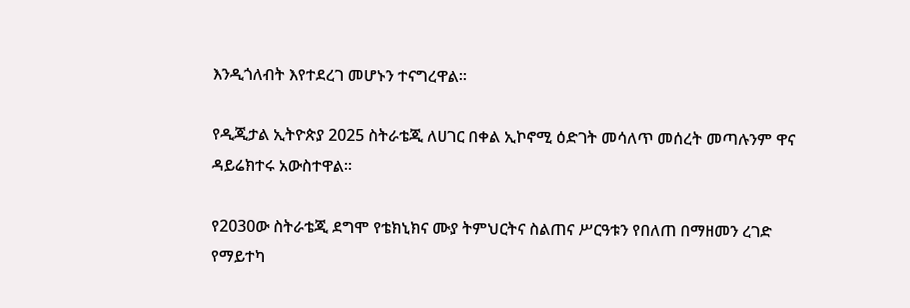እንዲጎለብት እየተደረገ መሆኑን ተናግረዋል።

የዲጂታል ኢትዮጵያ 2025 ስትራቴጂ ለሀገር በቀል ኢኮኖሚ ዕድገት መሳለጥ መሰረት መጣሉንም ዋና ዳይሬክተሩ አውስተዋል።

የ2030ው ስትራቴጂ ደግሞ የቴክኒክና ሙያ ትምህርትና ስልጠና ሥርዓቱን የበለጠ በማዘመን ረገድ የማይተካ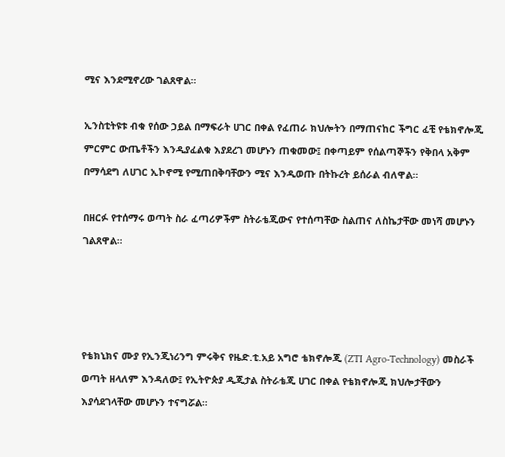ሚና እንደሚኖረው ገልጸዋል።

ኢንስቲትዩቱ ብቁ የሰው ኃይል በማፍራት ሀገር በቀል የፈጠራ ክህሎትን በማጠናከር ችግር ፈቺ የቴክኖሎጂ ምርምር ውጤቶችን እንዲያፈልቁ እያደረገ መሆኑን ጠቁመው፤ በቀጣይም የሰልጣኞችን የቅበላ አቅም በማሳደግ ለሀገር ኢኮኖሚ የሚጠበቅባቸውን ሚና እንዲወጡ በትኩረት ይሰራል ብለዋል።

በዘርፉ የተሰማሩ ወጣት ስራ ፈጣሪዎችም ስትራቴጂውና የተሰጣቸው ስልጠና ለስኬታቸው መነሻ መሆኑን ገልጸዋል።




የቴክኒክና ሙያ የኢንጂነሪንግ ምሩቅና የዜድ.ቲ.አይ አግሮ ቴክኖሎጂ (ZTI Agro-Technology) መስራች ወጣት ዘላለም እንዳለው፤ የኢትዮጵያ ዲጂታል ስትራቴጂ ሀገር በቀል የቴክኖሎጂ ክህሎታቸውን እያሳደገላቸው መሆኑን ተናግሯል።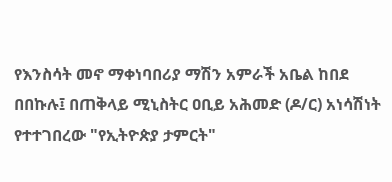የእንስሳት መኖ ማቀነባበሪያ ማሽን አምራች አቤል ከበደ በበኩሉ፤ በጠቅላይ ሚኒስትር ዐቢይ አሕመድ (ዶ/ር) አነሳሽነት የተተገበረው "የኢትዮጵያ ታምርት"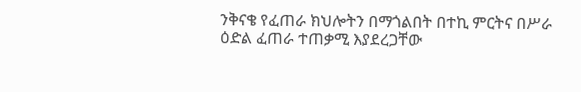ንቅናቄ የፈጠራ ክህሎትን በማጎልበት በተኪ ምርትና በሥራ ዕድል ፈጠራ ተጠቃሚ እያደረጋቸው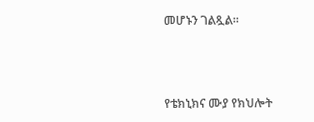መሆኑን ገልጿል።




የቴክኒክና ሙያ የክህሎት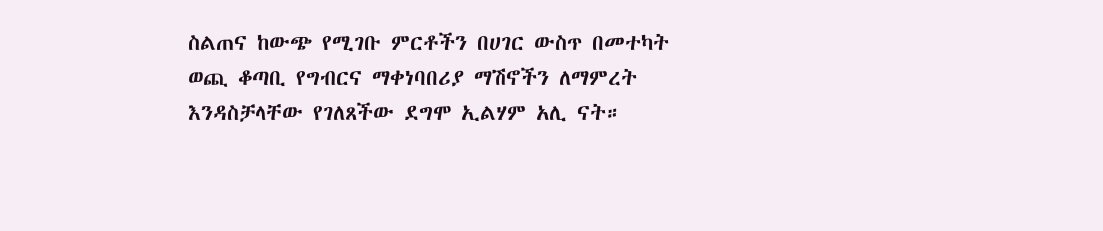ስልጠና ከውጭ የሚገቡ ምርቶችን በሀገር ውስጥ በመተካት ወጪ ቆጣቢ የግብርና ማቀነባበሪያ ማሽኖችን ለማምረት እንዳስቻላቸው የገለጸችው ደግሞ ኢልሃም አሊ ናት።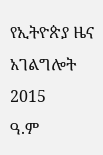የኢትዮጵያ ዜና አገልግሎት
2015
ዓ.ም